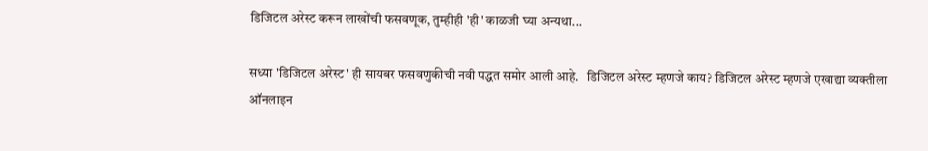डिजिटल अरेस्ट करून लाखोंची फसवणूक, तुम्हीही 'ही' काळजी घ्या अन्यथा...

सध्या 'डिजिटल अरेस्ट' ही सायबर फसवणुकीची नवी पद्धत समोर आली आहे.   डिजिटल अरेस्ट म्हणजे काय? डिजिटल अरेस्ट म्हणजे एखाद्या व्यक्तीला ऑनलाइन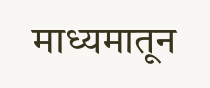माध्यमातून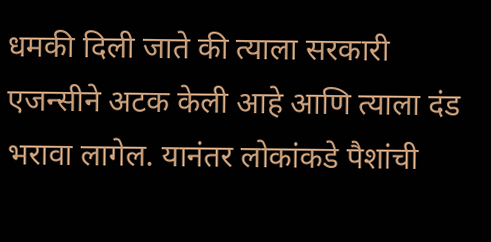धमकी दिली जाते की त्याला सरकारी एजन्सीने अटक केली आहे आणि त्याला दंड भरावा लागेल. यानंतर लोकांकडे पैशांची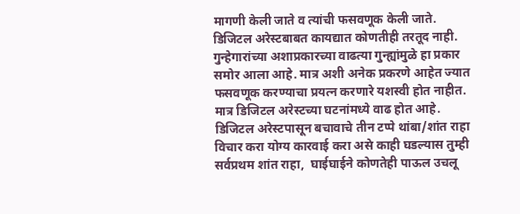मागणी केली जाते व त्यांची फसवणूक केली जाते. डिजिटल अरेस्टबाबत कायद्यात कोणतीही तरतूद नाही. गुन्हेगारांच्या अशाप्रकारच्या वाढत्या गुन्ह्यांमुळे हा प्रकार समोर आला आहे. मात्र अशी अनेक प्रकरणे आहेत ज्यात फसवणूक करण्याचा प्रयत्न करणारे यशस्वी होत नाहीत. मात्र डिजिटल अरेस्टच्या घटनांमध्ये वाढ होत आहे. डिजिटल अरेस्टपासून बचावाचे तीन टप्पे थांबा/शांत राहा विचार करा योग्य कारवाई करा असे काही घडल्यास तुम्ही सर्वप्रथम शांत राहा,  घाईघाईने कोणतेही पाऊल उचलू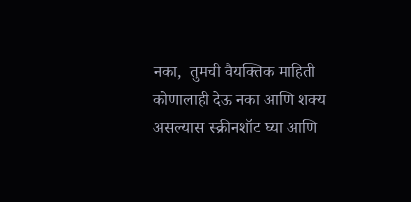नका,  तुमची वैयक्तिक माहिती कोणालाही देऊ नका आणि शक्य असल्यास स्क्रीनशॉट घ्या आणि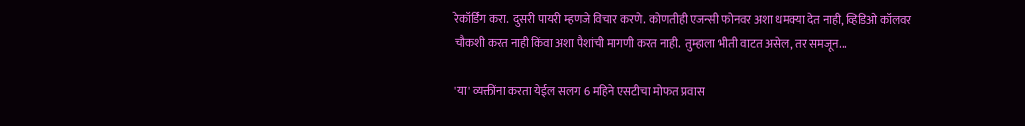रेकॉर्डिंग करा.  दुसरी पायरी म्हणजे विचार करणे. कोणतीही एजन्सी फोनवर अशा धमक्या देत नाही, व्हिडिओ कॉलवर चौकशी करत नाही किंवा अशा पैशांची मागणी करत नाही.  तुम्हाला भीती वाटत असेल, तर समजून...

'या' व्यक्तींना करता येईल सलग 6 महिने एसटीचा मोफत प्रवास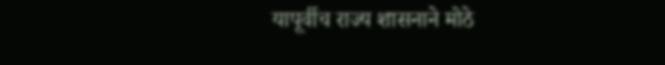यापूर्वीच राज्य शासनाने मोठे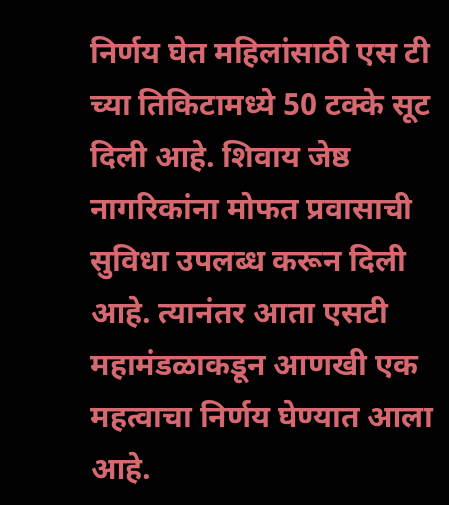निर्णय घेत महिलांसाठी एस टी च्या तिकिटामध्ये 50 टक्के सूट दिली आहे. शिवाय जेष्ठ नागरिकांना मोफत प्रवासाची सुविधा उपलब्ध करून दिली आहे. त्यानंतर आता एसटी महामंडळाकडून आणखी एक महत्वाचा निर्णय घेण्यात आला आहे.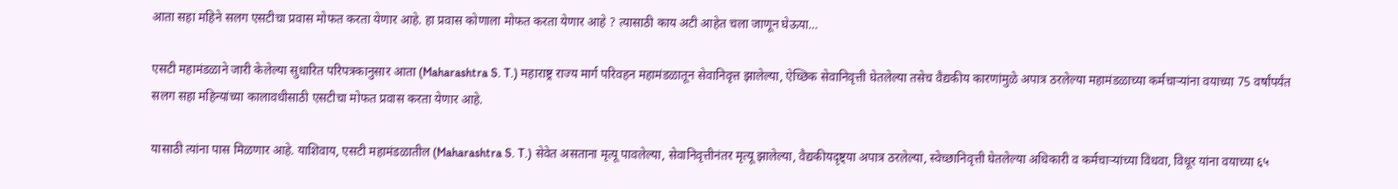आता सहा महिने सलग एसटीचा प्रवास मोफत करता येणार आहे. हा प्रवास कोणाला मोफत करता येणार आहे ? त्यासाठी काय अटी आहेत चला जाणून घेऊया…

एसटी महामंडळाने जारी केलेल्या सुधारित परिपत्रकानुसार आता (Maharashtra S. T.) महाराष्ट्र राज्य मार्ग परिवहन महामंडळातून सेवानिवृत्त झालेल्या, ऐच्छिक सेवानिवृत्ती घेतलेल्या तसेच वैद्यकीय कारणांमुळे अपात्र ठरलेल्या महामंडळाच्या कर्मचाऱ्यांना वयाच्या 75 वर्षांपर्यंत सलग सहा महिन्यांच्या कालावधीसाठी एसटीचा मोफत प्रवास करता येणार आहे.

यासाठी त्यांना पास मिळणार आहे. याशिवाय, एसटी महामंडळातील (Maharashtra S. T.) सेवेत असताना मृत्यू पावलेल्या, सेवानिवृत्तीनंतर मृत्यू झालेल्या, वैद्यकीयदृष्ट्या अपात्र ठरलेल्या, स्वेच्छानिवृत्ती घेतलेल्या अधिकारी व कर्मचाऱ्यांच्या विधवा, विधूर यांना वयाच्या ६५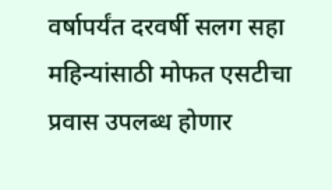वर्षापर्यंत दरवर्षी सलग सहा महिन्यांसाठी मोफत एसटीचा प्रवास उपलब्ध होणार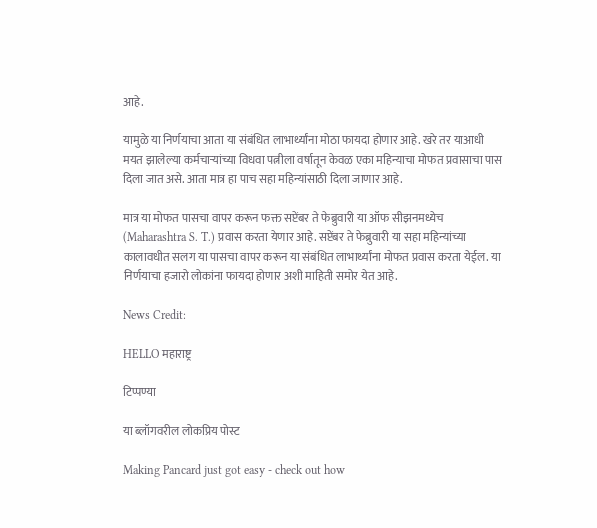आहे.

यामुळे या निर्णयाचा आता या संबंधित लाभार्थ्यांना मोठा फायदा होणार आहे. खरे तर याआधी मयत झालेल्या कर्मचाऱ्यांच्या विधवा पत्नीला वर्षातून केवळ एका महिन्याचा मोफत प्रवासाचा पास दिला जात असे. आता मात्र हा पाच सहा महिन्यांसाठी दिला जाणार आहे.

मात्र या मोफत पासचा वापर करून फक्त सप्टेंबर ते फेब्रुवारी या ऑफ सीझनमध्येच (Maharashtra S. T.) प्रवास करता येणार आहे. सप्टेंबर ते फेब्रुवारी या सहा महिन्यांच्या कालावधीत सलग या पासचा वापर करून या संबंधित लाभार्थ्यांना मोफत प्रवास करता येईल. या निर्णयाचा हजारो लोकांना फायदा होणार अशी माहिती समोर येत आहे.

News Credit:

HELLO महाराष्ट्र

टिप्पण्या

या ब्लॉगवरील लोकप्रिय पोस्ट

Making Pancard just got easy - check out how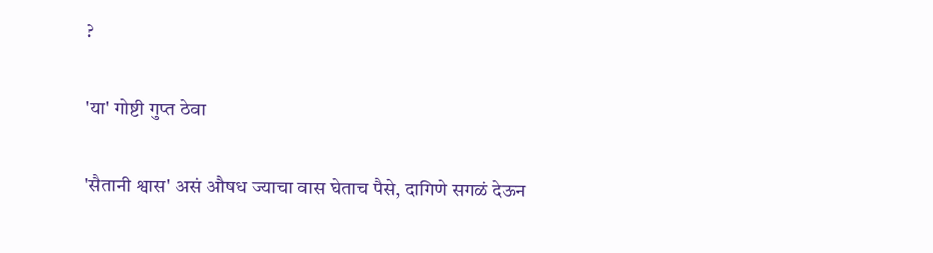?

'या' गोष्टी गुप्त ठेवा

'सैतानी श्वास' असं औषध ज्याचा वास घेताच पैसे, दागिणे सगळं देऊन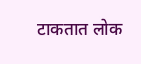टाकतात लोक